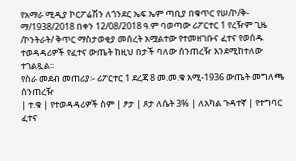የአማራ ሚዲያ ኮርፖሬሽን ለጎንደር ኤፍ ኤም ጣቢያ በቁጥር የሠ/ኮ/ቅ-ማ/1938/2018 በቀን 12/08/2018 ዓ.ም ባወጣው ሪፖርተር 1 የረዥም ጊዜ /ኮንትራት/ ቅጥር ማስታወቂያ መሰረት አሟልተው የተመዘገቡና ፈተና የወሰዱ ተወዳዳሪዎች የፈተና ውጤት ከዚህ በታች ባለው ሰንጠረዥ እንደሚከተለው ተገልጿል፡፡
የስራ መደብ መጠሪያ፡- ሪፖርተር 1 ደረጃ 8 መ.መ.ቁ አሚ-1936 ውጤት መግለጫ ሰንጠረዥ
| ተ.ቁ | የተወዳዳሪዎች ስም | ፆታ | ጾታ ለሴት 3% | ለአካል ጉዳተኛ | የተግባር ፈተና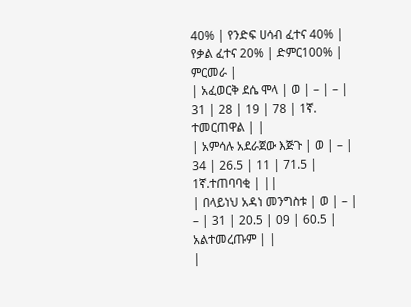40% | የንድፍ ሀሳብ ፈተና 40% | የቃል ፈተና 20% | ድምር100% | ምርመራ |
| አፈወርቅ ደሴ ሞላ | ወ | – | – | 31 | 28 | 19 | 78 | 1ኛ. ተመርጠዋል | |
| አምሳሉ አደራጀው እጅጉ | ወ | – | 34 | 26.5 | 11 | 71.5 | 1ኛ.ተጠባባቂ | ||
| በላይነህ አዳነ መንግስቱ | ወ | – | – | 31 | 20.5 | 09 | 60.5 | አልተመረጡም | |
|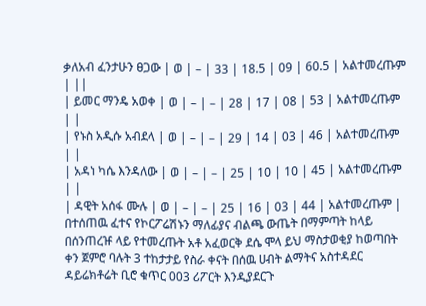ቃለአብ ፈንታሁን ፀጋው | ወ | – | 33 | 18.5 | 09 | 60.5 | አልተመረጡም | ||
| ይመር ማንዴ አወቀ | ወ | – | – | 28 | 17 | 08 | 53 | አልተመረጡም | |
| የኑስ አዲሱ አብደላ | ወ | – | – | 29 | 14 | 03 | 46 | አልተመረጡም | |
| አዳነ ካሴ እንዳለው | ወ | – | – | 25 | 10 | 10 | 45 | አልተመረጡም | |
| ዳዊት አሰፋ ሙሉ | ወ | – | – | 25 | 16 | 03 | 44 | አልተመረጡም |
በተሰጠዉ ፈተና የኮርፖሬሽኑን ማለፊያና ብልጫ ውጤት በማምጣት ከላይ በሰንጠረዡ ላይ የተመረጡት አቶ አፈወርቅ ደሴ ሞላ ይህ ማስታወቂያ ከወጣበት ቀን ጀምሮ ባሉት 3 ተከታታይ የስራ ቀናት በሰዉ ሀብት ልማትና አስተዳደር ዳይሬክቶሬት ቢሮ ቁጥር 003 ሪፖርት እንዲያደርጉ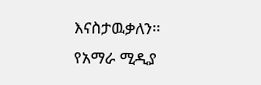እናስታዉቃለን፡፡
የአማራ ሚዲያ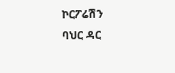ኮርፖሬሽን
ባህር ዳር